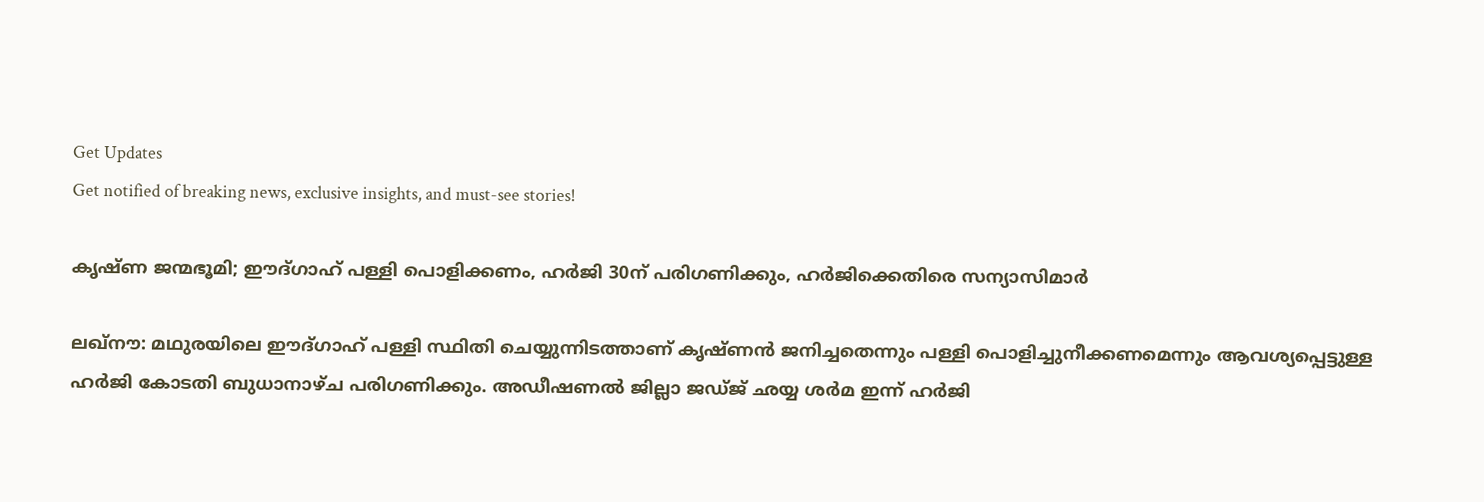Get Updates
Get notified of breaking news, exclusive insights, and must-see stories!

കൃഷ്ണ ജന്മഭൂമി; ഈദ്ഗാഹ് പള്ളി പൊളിക്കണം, ഹര്‍ജി 30ന് പരിഗണിക്കും, ഹര്‍ജിക്കെതിരെ സന്യാസിമാര്‍

ലഖ്‌നൗ: മഥുരയിലെ ഈദ്ഗാഹ് പള്ളി സ്ഥിതി ചെയ്യുന്നിടത്താണ് കൃഷ്ണന്‍ ജനിച്ചതെന്നും പള്ളി പൊളിച്ചുനീക്കണമെന്നും ആവശ്യപ്പെട്ടുള്ള ഹര്‍ജി കോടതി ബുധാനാഴ്ച പരിഗണിക്കും. അഡീഷണല്‍ ജില്ലാ ജഡ്ജ് ഛയ്യ ശര്‍മ ഇന്ന് ഹര്‍ജി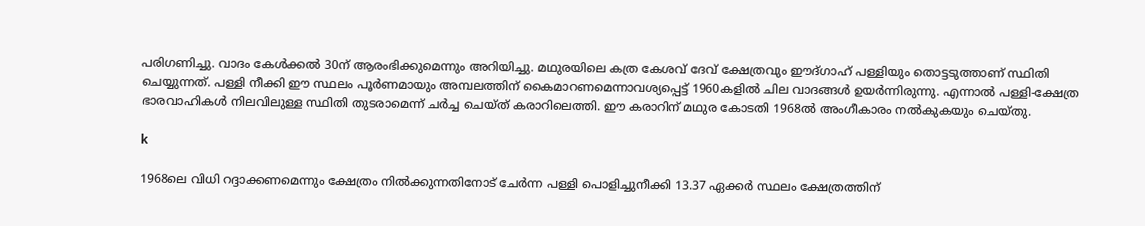പരിഗണിച്ചു. വാദം കേള്‍ക്കല്‍ 30ന് ആരംഭിക്കുമെന്നും അറിയിച്ചു. മഥുരയിലെ കത്ര കേശവ് ദേവ് ക്ഷേത്രവും ഈദ്ഗാഹ് പള്ളിയും തൊട്ടടുത്താണ് സ്ഥിതി ചെയ്യുന്നത്. പള്ളി നീക്കി ഈ സ്ഥലം പൂര്‍ണമായും അമ്പലത്തിന് കൈമാറണമെന്നാവശ്യപ്പെട്ട് 1960കളില്‍ ചില വാദങ്ങള്‍ ഉയര്‍ന്നിരുന്നു. എന്നാല്‍ പള്ളി-ക്ഷേത്ര ഭാരവാഹികള്‍ നിലവിലുള്ള സ്ഥിതി തുടരാമെന്ന് ചര്‍ച്ച ചെയ്ത് കരാറിലെത്തി. ഈ കരാറിന് മഥുര കോടതി 1968ല്‍ അംഗീകാരം നല്‍കുകയും ചെയ്തു.

k

1968ലെ വിധി റദ്ദാക്കണമെന്നും ക്ഷേത്രം നില്‍ക്കുന്നതിനോട് ചേര്‍ന്ന പള്ളി പൊളിച്ചുനീക്കി 13.37 ഏക്കര്‍ സ്ഥലം ക്ഷേത്രത്തിന്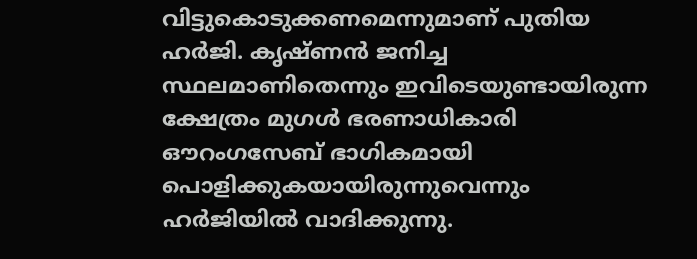വിട്ടുകൊടുക്കണമെന്നുമാണ് പുതിയ ഹര്‍ജി. കൃഷ്ണന്‍ ജനിച്ച സ്ഥലമാണിതെന്നും ഇവിടെയുണ്ടായിരുന്ന ക്ഷേത്രം മുഗള്‍ ഭരണാധികാരി ഔറംഗസേബ് ഭാഗികമായി പൊളിക്കുകയായിരുന്നുവെന്നും ഹര്‍ജിയില്‍ വാദിക്കുന്നു.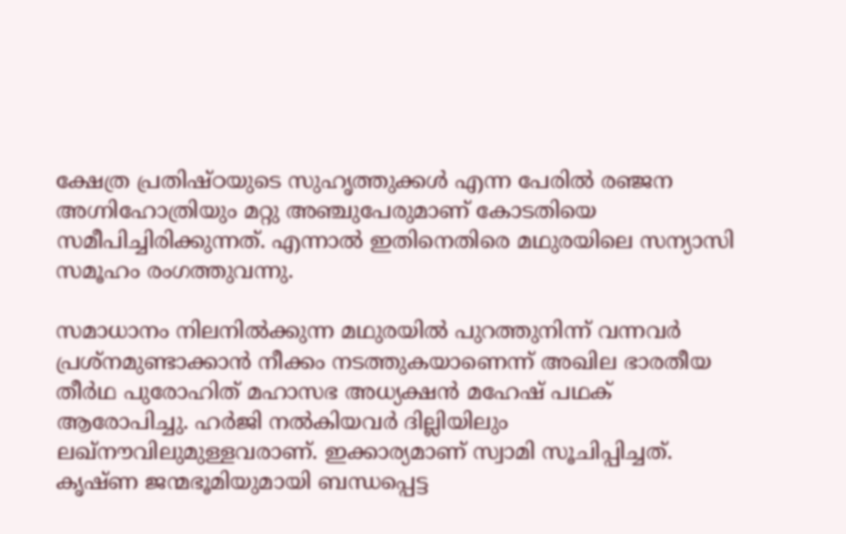ക്ഷേത്ര പ്രതിഷ്ഠയുടെ സുഹൃത്തുക്കള്‍ എന്ന പേരില്‍ രഞ്ജന അഗ്നിഹോത്രിയും മറ്റു അഞ്ചുപേരുമാണ് കോടതിയെ സമീപിച്ചിരിക്കുന്നത്. എന്നാല്‍ ഇതിനെതിരെ മഥുരയിലെ സന്യാസി സമൂഹം രംഗത്തുവന്നു.

സമാധാനം നിലനില്‍ക്കുന്ന മഥുരയില്‍ പുറത്തുനിന്ന് വന്നവര്‍ പ്രശ്‌നമുണ്ടാക്കാന്‍ നീക്കം നടത്തുകയാണെന്ന് അഖില ഭാരതീയ തീര്‍ഥ പുരോഹിത് മഹാസഭ അധ്യക്ഷന്‍ മഹേഷ് പഥക് ആരോപിച്ചു. ഹര്‍ജി നല്‍കിയവര്‍ ദില്ലിയിലും ലഖ്‌നൗവിലുമുള്ളവരാണ്. ഇക്കാര്യമാണ് സ്വാമി സൂചിപ്പിച്ചത്. കൃഷ്ണ ജന്മഭൂമിയുമായി ബന്ധപ്പെട്ട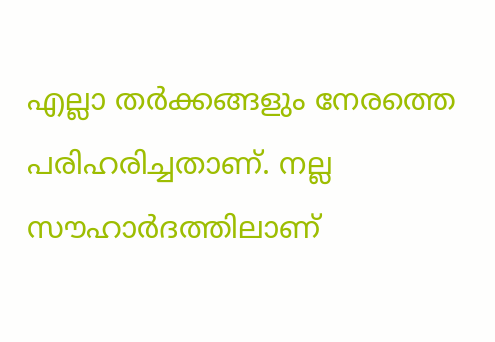എല്ലാ തര്‍ക്കങ്ങളും നേരത്തെ പരിഹരിച്ചതാണ്. നല്ല സൗഹാര്‍ദത്തിലാണ്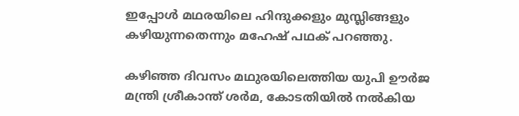ഇപ്പോള്‍ മഥരയിലെ ഹിന്ദുക്കളും മുസ്ലിങ്ങളും കഴിയുന്നതെന്നും മഹേഷ് പഥക് പറഞ്ഞു.

കഴിഞ്ഞ ദിവസം മഥുരയിലെത്തിയ യുപി ഊര്‍ജ മന്ത്രി ശ്രീകാന്ത് ശര്‍മ, കോടതിയില്‍ നല്‍കിയ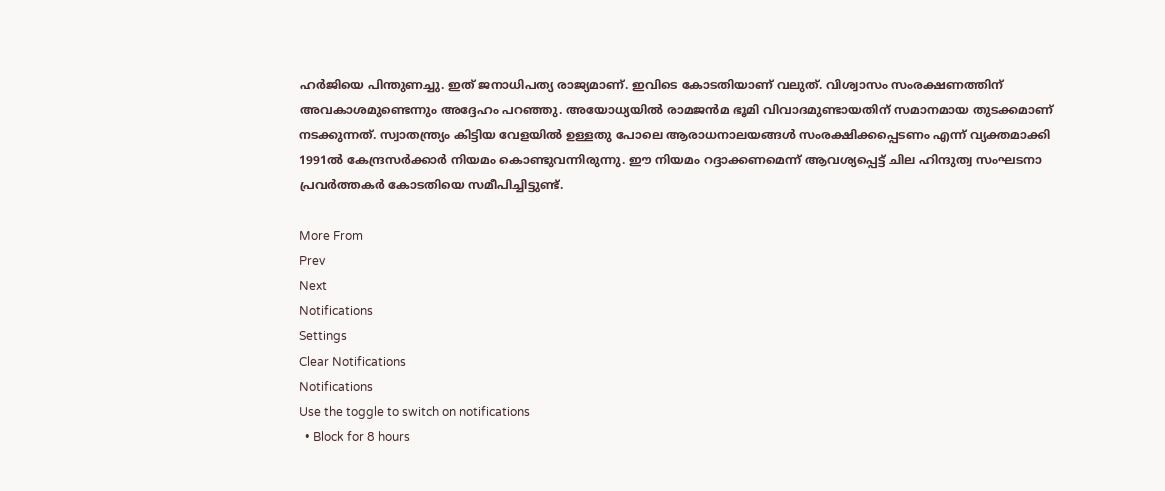ഹര്‍ജിയെ പിന്തുണച്ചു. ഇത് ജനാധിപത്യ രാജ്യമാണ്. ഇവിടെ കോടതിയാണ് വലുത്. വിശ്വാസം സംരക്ഷണത്തിന് അവകാശമുണ്ടെന്നും അദ്ദേഹം പറഞ്ഞു. അയോധ്യയില്‍ രാമജന്‍മ ഭൂമി വിവാദമുണ്ടായതിന് സമാനമായ തുടക്കമാണ് നടക്കുന്നത്. സ്വാതന്ത്ര്യം കിട്ടിയ വേളയില്‍ ഉള്ളതു പോലെ ആരാധനാലയങ്ങള്‍ സംരക്ഷിക്കപ്പെടണം എന്ന് വ്യക്തമാക്കി 1991ല്‍ കേന്ദ്രസര്‍ക്കാര്‍ നിയമം കൊണ്ടുവന്നിരുന്നു. ഈ നിയമം റദ്ദാക്കണമെന്ന് ആവശ്യപ്പെട്ട് ചില ഹിന്ദുത്വ സംഘടനാ പ്രവര്‍ത്തകര്‍ കോടതിയെ സമീപിച്ചിട്ടുണ്ട്.

More From
Prev
Next
Notifications
Settings
Clear Notifications
Notifications
Use the toggle to switch on notifications
  • Block for 8 hours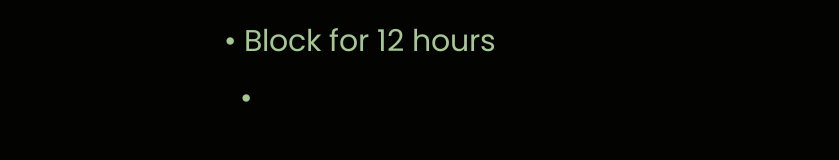• Block for 12 hours
  •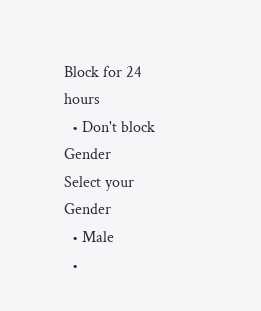Block for 24 hours
  • Don't block
Gender
Select your Gender
  • Male
  •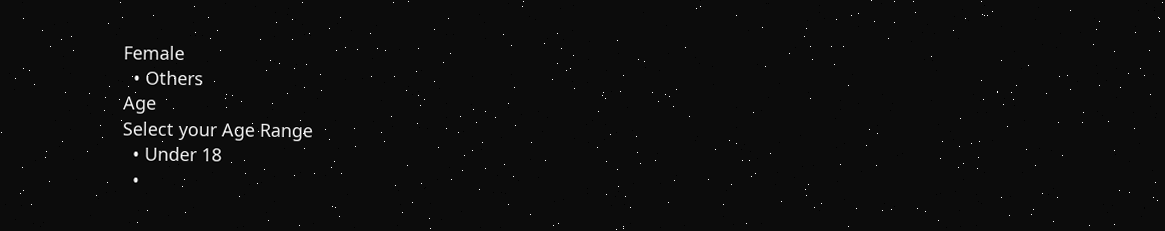Female
  • Others
Age
Select your Age Range
  • Under 18
  •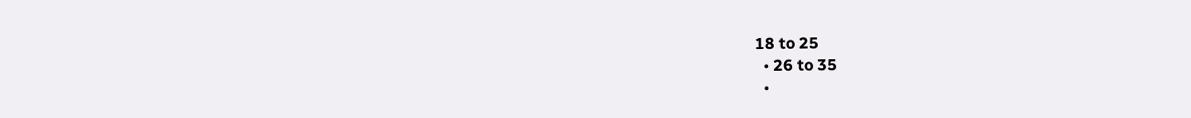18 to 25
  • 26 to 35
  •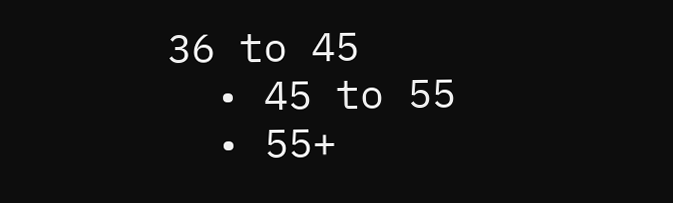36 to 45
  • 45 to 55
  • 55+